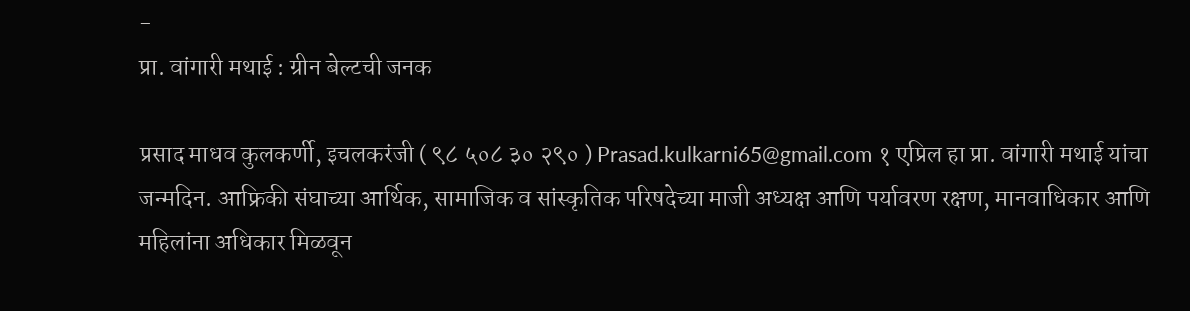-
प्रा. वांगारी मथाई : ग्रीन बेल्टची जनक

प्रसाद माधव कुलकर्णी, इचलकरंजी ( ९८ ५०८ ३० २९० ) Prasad.kulkarni65@gmail.com १ एप्रिल हा प्रा. वांगारी मथाई यांचा जन्मदिन. आफ्रिकी संघाच्या आर्थिक, सामाजिक व सांस्कृतिक परिषदेच्या माजी अध्यक्ष आणि पर्यावरण रक्षण, मानवाधिकार आणि महिलांना अधिकार मिळवून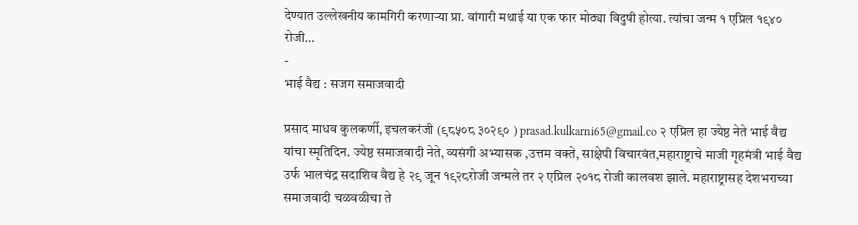देण्यात उल्लेखनीय कामगिरी करणाऱ्या प्रा. वांगारी मथाई या एक फार मोठ्या विदुषी होत्या. त्यांचा जन्म १ एप्रिल १९४० रोजी…
-
भाई वैद्य : सजग समाजवादी

प्रसाद माधव कुलकर्णी, इचलकरंजी (९८५०८ ३०२९० ) prasad.kulkarni65@gmail.co २ एप्रिल हा ज्येष्ठ नेते भाई वैद्य यांचा स्मृतिदिन. ज्येष्ठ समाजवादी नेते, व्यसंगी अभ्यासक ,उत्तम वक्ते, साक्षेपी विचारवंत,महाराष्ट्राचे माजी गृहमंत्री भाई वैद्य उर्फ भालचंद्र सदाशिव वैद्य हे २९ जून १९२८रोजी जन्मले तर २ एप्रिल २०१८ रोजी कालवश झाले. महाराष्ट्रासह देशभराच्या समाजवादी चळवळीचा ते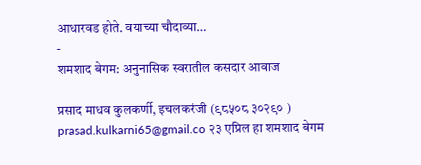आधारवड होते. वयाच्या चौदाव्या…
-
शमशाद बेगम: अनुनासिक स्वरातील कसदार आवाज

प्रसाद माधव कुलकर्णी, इचलकरंजी (९८५०८ ३०२९० ) prasad.kulkarni65@gmail.co २३ एप्रिल हा शमशाद बेगम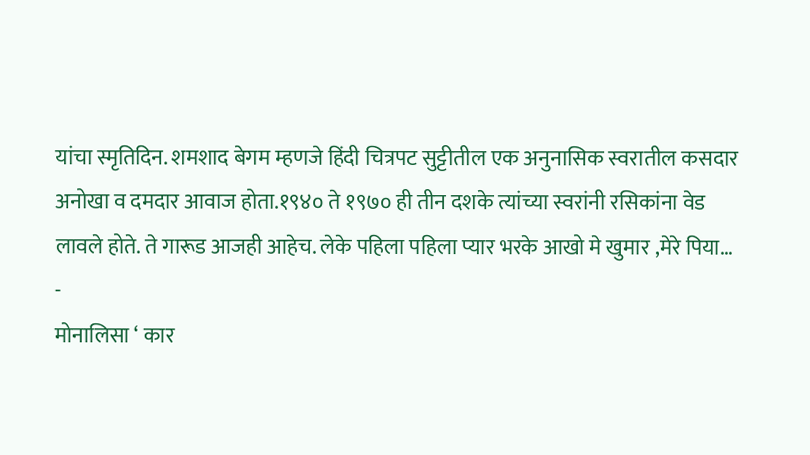यांचा स्मृतिदिन. शमशाद बेगम म्हणजे हिंदी चित्रपट सुट्टीतील एक अनुनासिक स्वरातील कसदार अनोखा व दमदार आवाज होता.१९४० ते १९७० ही तीन दशके त्यांच्या स्वरांनी रसिकांना वेड लावले होते. ते गारूड आजही आहेच. लेके पहिला पहिला प्यार भरके आखो मे खुमार ,मेरे पिया…
-
मोनालिसा ‘ कार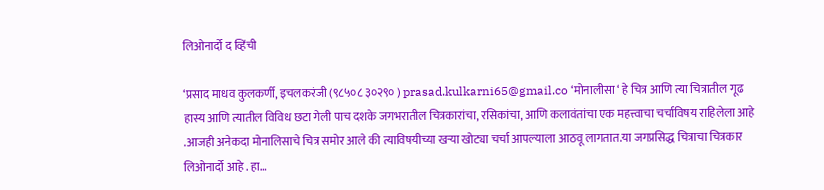लिओनार्दो द व्हिंची

‘प्रसाद माधव कुलकर्णी, इचलकरंजी (९८५०८ ३०२९० ) prasad.kulkarni65@gmail.co ‘मोनालीसा ‘ हे चित्र आणि त्या चित्रातील गूढ हास्य आणि त्यातील विविध छटा गेली पाच दशके जगभरातील चित्रकारांचा, रसिकांचा, आणि कलावंतांचा एक महत्त्वाचा चर्चाविषय राहिलेला आहे .आजही अनेकदा मोनालिसाचे चित्र समोर आले की त्याविषयीच्या खऱ्या खोट्या चर्चा आपल्याला आठवू लागतात.या जगप्रसिद्ध चित्राचा चित्रकार लिओनार्दो आहे . हा…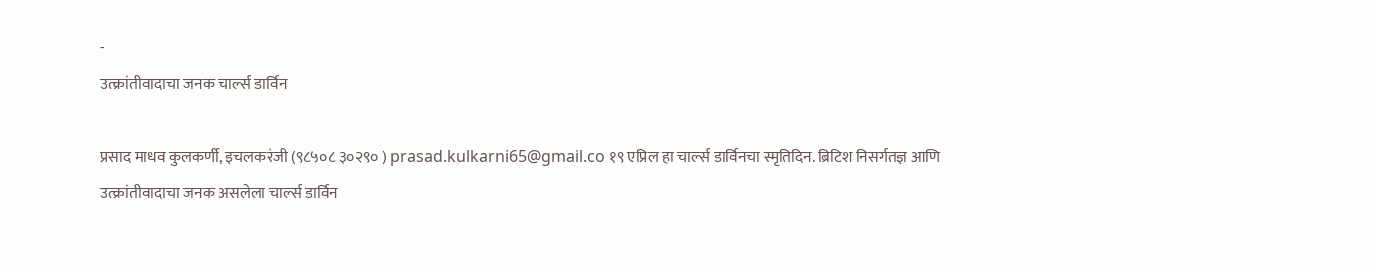-
उत्क्रांतीवादाचा जनक चार्ल्स डार्विन

प्रसाद माधव कुलकर्णी, इचलकरंजी (९८५०८ ३०२९० ) prasad.kulkarni65@gmail.co १९ एप्रिल हा चार्ल्स डार्विनचा स्मृतिदिन. ब्रिटिश निसर्गतज्ञ आणि उत्क्रांतीवादाचा जनक असलेला चार्ल्स डार्विन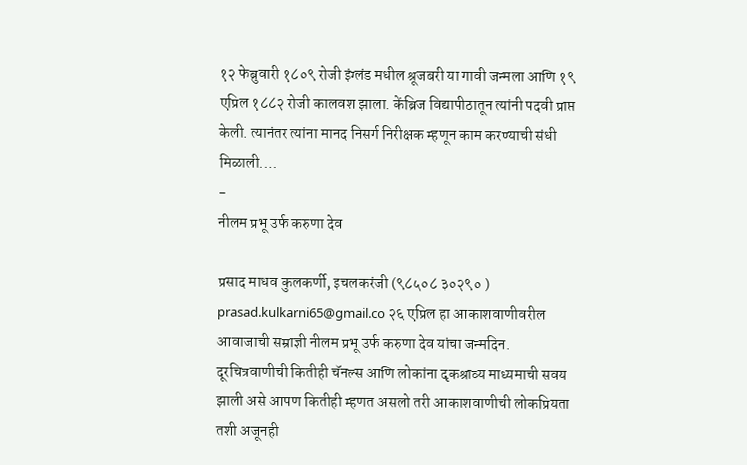१२ फेब्रुवारी १८०९ रोजी इंग्लंड मधील श्रूजबरी या गावी जन्मला आणि १९ एप्रिल १८८२ रोजी कालवश झाला. केंब्रिज विद्यापीठातून त्यांनी पदवी प्राप्त केली. त्यानंतर त्यांना मानद निसर्ग निरीक्षक म्हणून काम करण्याची संधी मिळाली.…
-
नीलम प्रभू उर्फ करुणा देव

प्रसाद माधव कुलकर्णी, इचलकरंजी (९८५०८ ३०२९० ) prasad.kulkarni65@gmail.co २६ एप्रिल हा आकाशवाणीवरील आवाजाची सम्राज्ञी नीलम प्रभू उर्फ करुणा देव यांचा जन्मदिन. दूरचित्रवाणीची कितीही चॅनल्स आणि लोकांना दृकश्राव्य माध्यमाची सवय झाली असे आपण कितीही म्हणत असलो तरी आकाशवाणीची लोकप्रियता तशी अजूनही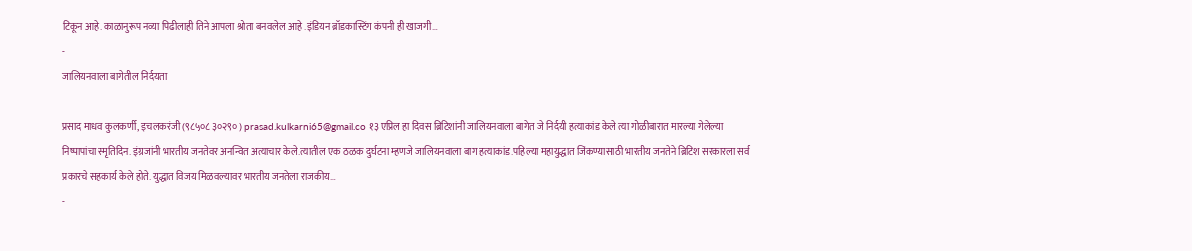टिकून आहे. काळानुरूप नव्या पिढीलाही तिने आपला श्रोता बनवलेल आहे .इंडियन ब्रॉडकास्टिंग कंपनी ही खाजगी…
-
जालियनवाला बागेतील निर्दयता

प्रसाद माधव कुलकर्णी, इचलकरंजी (९८५०८ ३०२९० ) prasad.kulkarni65@gmail.co १३ एप्रिल हा दिवस ब्रिटिशांनी जालियनवाला बागेत जे निर्दयी हत्याकांड केले त्या गोळीबारात मारल्या गेलेल्या निष्पापांचा स्मृतिदिन. इंग्रजांनी भारतीय जनतेवर अनन्वित अत्याचार केले.त्यातील एक ठळक दुर्घटना म्हणजे जालियनवाला बाग हत्याकांड.पहिल्या महायुद्धात जिंकण्यासाठी भारतीय जनतेने ब्रिटिश सरकारला सर्व प्रकारचे सहकार्य केले होते. युद्धात विजय मिळवल्यावर भारतीय जनतेला राजकीय…
-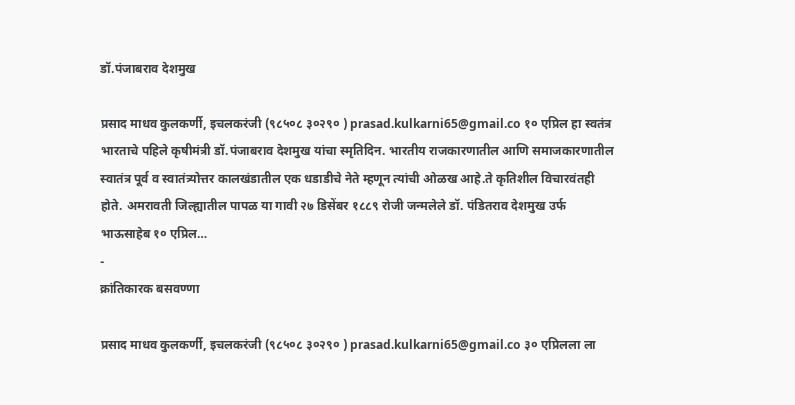डॉ.पंजाबराव देशमुख

प्रसाद माधव कुलकर्णी, इचलकरंजी (९८५०८ ३०२९० ) prasad.kulkarni65@gmail.co १० एप्रिल हा स्वतंत्र भारताचे पहिले कृषीमंत्री डॉ.पंजाबराव देशमुख यांचा स्मृतिदिन. भारतीय राजकारणातील आणि समाजकारणातील स्वातंत्र पूर्व व स्वातंत्र्योत्तर कालखंडातील एक धडाडीचे नेते म्हणून त्यांची ओळख आहे.ते कृतिशील विचारवंतही होते. अमरावती जिल्ह्यातील पापळ या गावी २७ डिसेंबर १८८९ रोजी जन्मलेले डॉ. पंडितराव देशमुख उर्फ भाऊसाहेब १० एप्रिल…
-
क्रांतिकारक बसवण्णा

प्रसाद माधव कुलकर्णी, इचलकरंजी (९८५०८ ३०२९० ) prasad.kulkarni65@gmail.co ३० एप्रिलला ला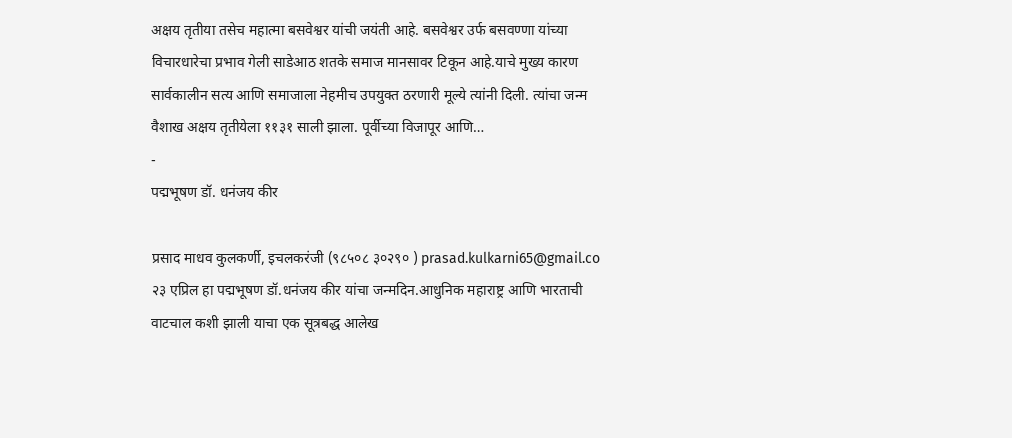अक्षय तृतीया तसेच महात्मा बसवेश्वर यांची जयंती आहे. बसवेश्वर उर्फ बसवण्णा यांच्या विचारधारेचा प्रभाव गेली साडेआठ शतके समाज मानसावर टिकून आहे.याचे मुख्य कारण सार्वकालीन सत्य आणि समाजाला नेहमीच उपयुक्त ठरणारी मूल्ये त्यांनी दिली. त्यांचा जन्म वैशाख अक्षय तृतीयेला ११३१ साली झाला. पूर्वीच्या विजापूर आणि…
-
पद्मभूषण डॉ. धनंजय कीर

प्रसाद माधव कुलकर्णी, इचलकरंजी (९८५०८ ३०२९० ) prasad.kulkarni65@gmail.co २३ एप्रिल हा पद्मभूषण डॉ.धनंजय कीर यांचा जन्मदिन.आधुनिक महाराष्ट्र आणि भारताची वाटचाल कशी झाली याचा एक सूत्रबद्ध आलेख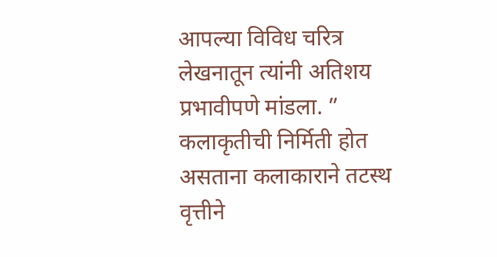आपल्या विविध चरित्र लेखनातून त्यांनी अतिशय प्रभावीपणे मांडला. ” कलाकृतीची निर्मिती होत असताना कलाकाराने तटस्थ वृत्तीने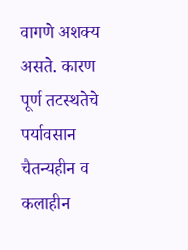वागणे अशक्य असते. कारण पूर्ण तटस्थतेचे पर्यावसान चैतन्यहीन व कलाहीन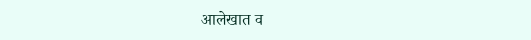आलेखात व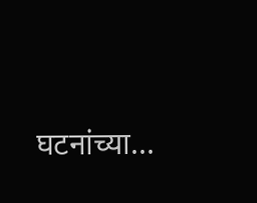घटनांच्या…